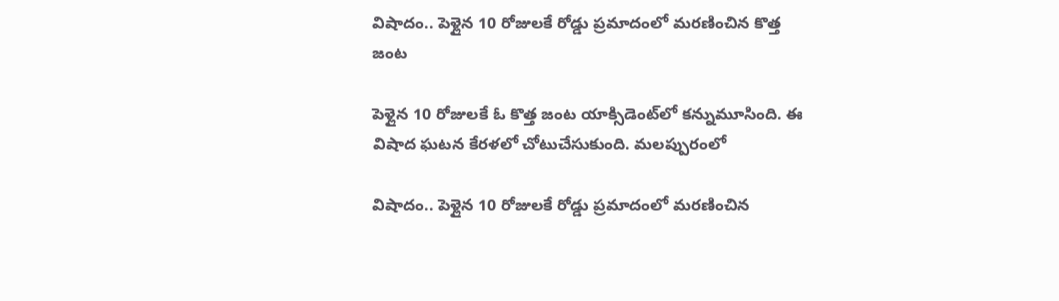విషాదం.. పెళ్లైన 10 రోజులకే రోడ్డు ప్రమాదంలో మరణించిన కొత్త జంట

పెళ్లైన 10 రోజులకే ఓ కొత్త జంట యాక్సిడెంట్‌లో కన్నుమూసింది. ఈ విషాద ఘటన కేరళలో చోటుచేసుకుంది. మలప్పురంలో

విషాదం.. పెళ్లైన 10 రోజులకే రోడ్డు ప్రమాదంలో మరణించిన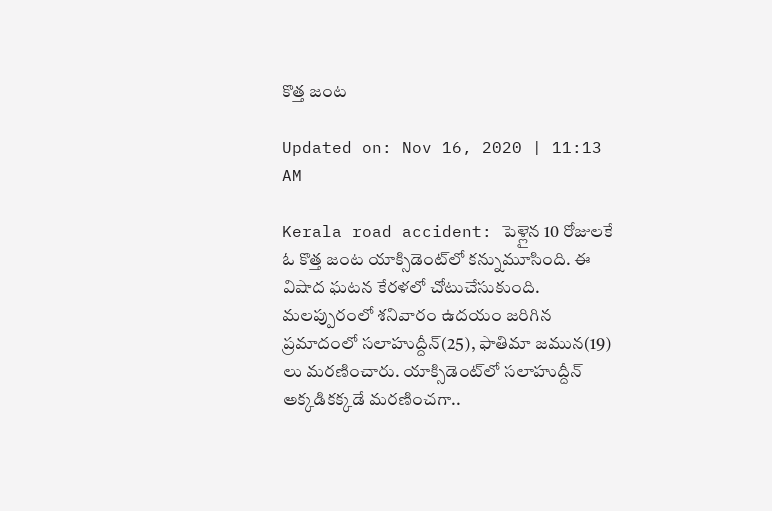కొత్త జంట

Updated on: Nov 16, 2020 | 11:13 AM

Kerala road accident: పెళ్లైన 10 రోజులకే ఓ కొత్త జంట యాక్సిడెంట్‌లో కన్నుమూసింది. ఈ విషాద ఘటన కేరళలో చోటుచేసుకుంది. మలప్పురంలో శనివారం ఉదయం జరిగిన ప్రమాదంలో సలాహుద్దీన్‌(25), ఫాతిమా జమున(19) లు మరణించారు. యాక్సిడెంట్‌లో సలాహుద్దీన్‌ అక్కడికక్కడే మరణించగా..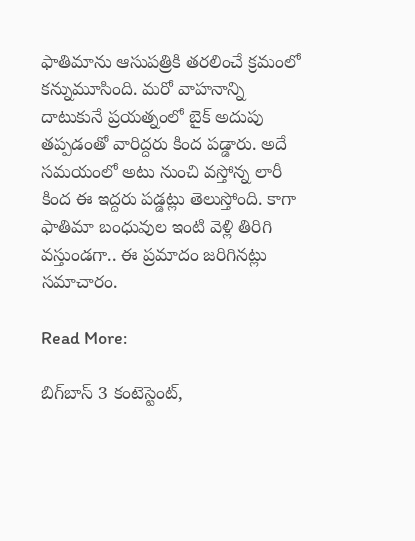ఫాతిమాను ఆసుపత్రికి తరలించే క్రమంలో కన్నుమూసింది. మరో వాహనాన్ని దాటుకునే ప్రయత్నంలో బైక్ అదుపు తప్పడంతో వారిద్దరు కింద పడ్డారు. అదే సమయంలో అటు నుంచి వస్తోన్న లారీ కింద ఈ ఇద్దరు పడ్డట్లు తెలుస్తోంది. కాగా ఫాతిమా బంధువుల ఇంటి వెళ్లి తిరిగి వస్తుండగా.. ఈ ప్రమాదం జరిగినట్లు సమాచారం.

Read More:

బిగ్‌బాస్ 3 కంటెస్టెంట్,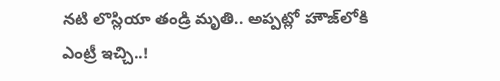నటి లొస్లియా తండ్రి మృతి.. అప్పట్లో హౌజ్‌లోకి ఎంట్రీ ఇచ్చి..!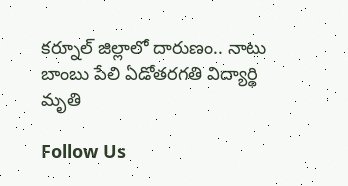కర్నూల్ జిల్లాలో దారుణం.. నాటు బాంబు పేలి ఏడోతరగతి విద్యార్థి మృతి

Follow Us